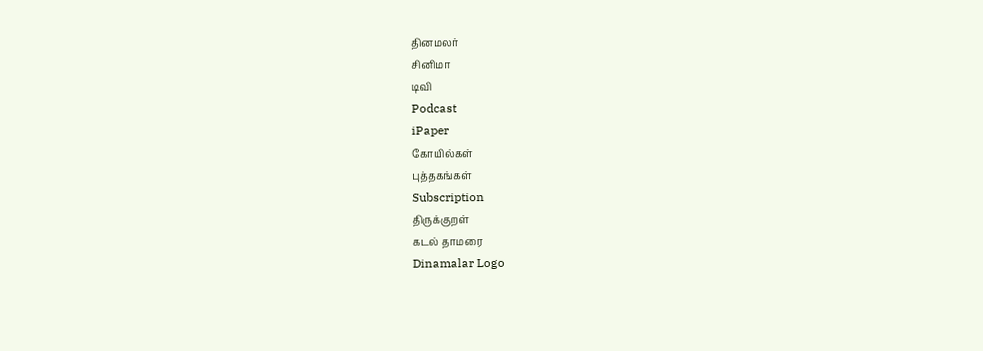தினமலர்
சினிமா
டிவி
Podcast
iPaper
கோயில்கள்
புத்தகங்கள்
Subscription
திருக்குறள்
கடல் தாமரை
Dinamalar Logo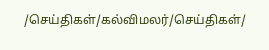/செய்திகள்/கல்விமலர்/செய்திகள்/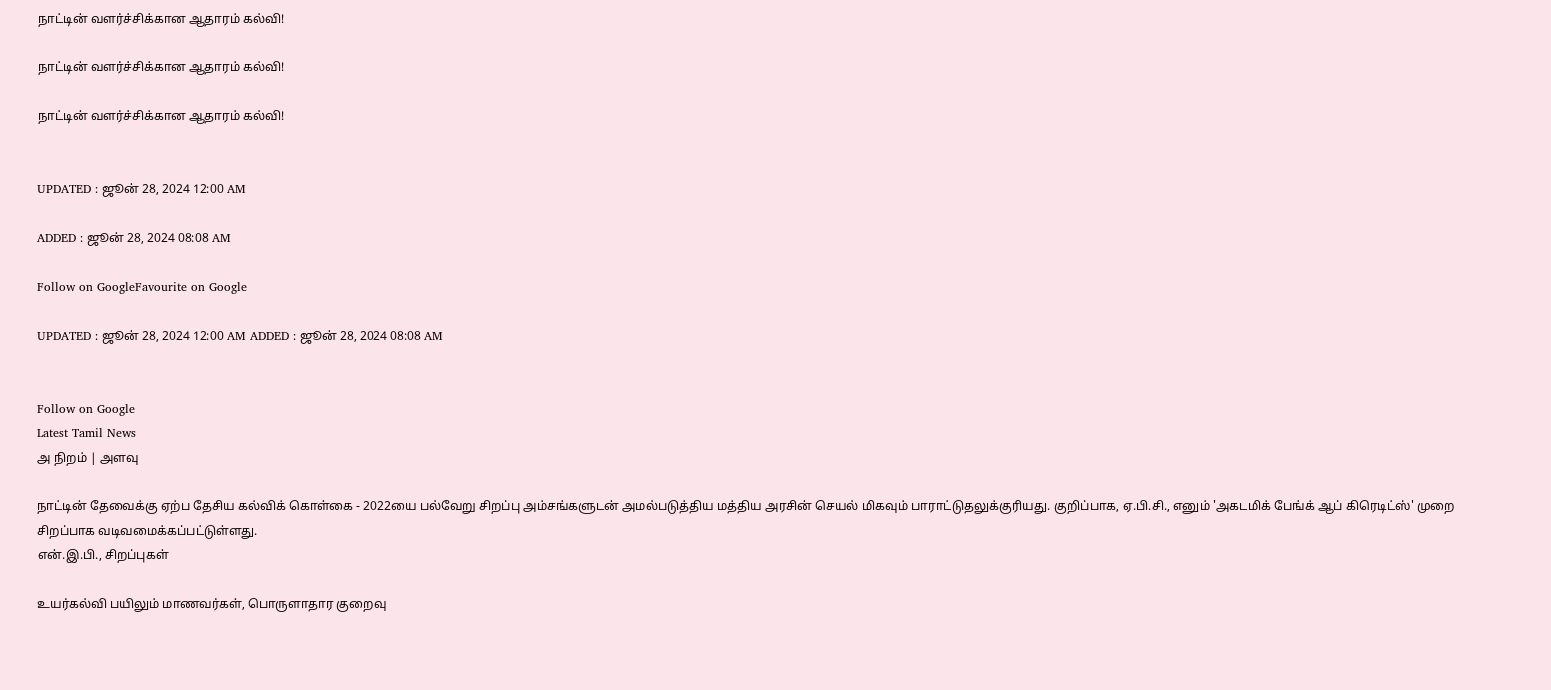நாட்டின் வளர்ச்சிக்கான ஆதாரம் கல்வி!

நாட்டின் வளர்ச்சிக்கான ஆதாரம் கல்வி!

நாட்டின் வளர்ச்சிக்கான ஆதாரம் கல்வி!


UPDATED : ஜூன் 28, 2024 12:00 AM

ADDED : ஜூன் 28, 2024 08:08 AM

Follow on GoogleFavourite on Google

UPDATED : ஜூன் 28, 2024 12:00 AM ADDED : ஜூன் 28, 2024 08:08 AM


Follow on Google
Latest Tamil News
அ நிறம் | அளவு

நாட்டின் தேவைக்கு ஏற்ப தேசிய கல்விக் கொள்கை - 2022யை பல்வேறு சிறப்பு அம்சங்களுடன் அமல்படுத்திய மத்திய அரசின் செயல் மிகவும் பாராட்டுதலுக்குரியது. குறிப்பாக, ஏ.பி.சி., எனும் 'அகடமிக் பேங்க் ஆப் கிரெடிட்ஸ்' முறை சிறப்பாக வடிவமைக்கப்பட்டுள்ளது.
என்.இ.பி., சிறப்புகள்

உயர்கல்வி பயிலும் மாணவர்கள், பொருளாதார குறைவு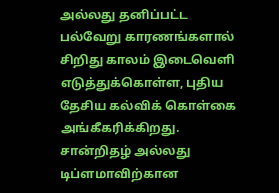அல்லது தனிப்பட்ட பல்வேறு காரணங்களால் சிறிது காலம் இடைவெளி எடுத்துக்கொள்ள, புதிய தேசிய கல்விக் கொள்கை அங்கீகரிக்கிறது. சான்றிதழ் அல்லது டிப்ளமாவிற்கான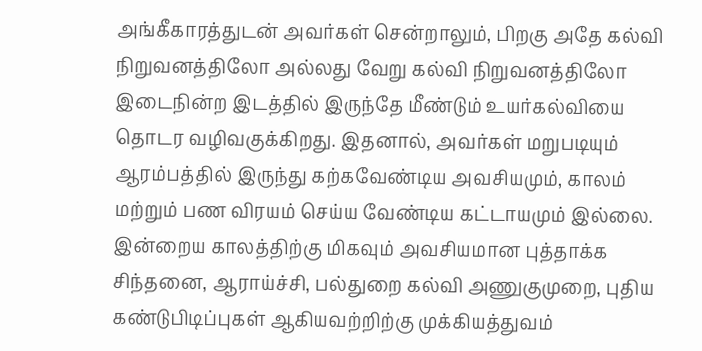அங்கீகாரத்துடன் அவர்கள் சென்றாலும், பிறகு அதே கல்வி நிறுவனத்திலோ அல்லது வேறு கல்வி நிறுவனத்திலோ இடைநின்ற இடத்தில் இருந்தே மீண்டும் உயர்கல்வியை தொடர வழிவகுக்கிறது. இதனால், அவர்கள் மறுபடியும் ஆரம்பத்தில் இருந்து கற்கவேண்டிய அவசியமும், காலம் மற்றும் பண விரயம் செய்ய வேண்டிய கட்டாயமும் இல்லை.
இன்றைய காலத்திற்கு மிகவும் அவசியமான புத்தாக்க சிந்தனை, ஆராய்ச்சி, பல்துறை கல்வி அணுகுமுறை, புதிய கண்டுபிடிப்புகள் ஆகியவற்றிற்கு முக்கியத்துவம்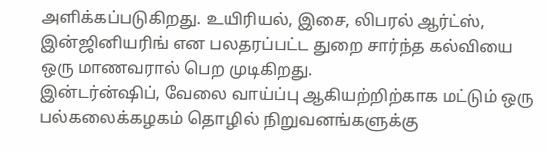அளிக்கப்படுகிறது. உயிரியல், இசை, லிபரல் ஆர்ட்ஸ், இன்ஜினியரிங் என பலதரப்பட்ட துறை சார்ந்த கல்வியை ஒரு மாணவரால் பெற முடிகிறது.
இன்டர்ன்ஷிப், வேலை வாய்ப்பு ஆகியற்றிற்காக மட்டும் ஒரு பல்கலைக்கழகம் தொழில் நிறுவனங்களுக்கு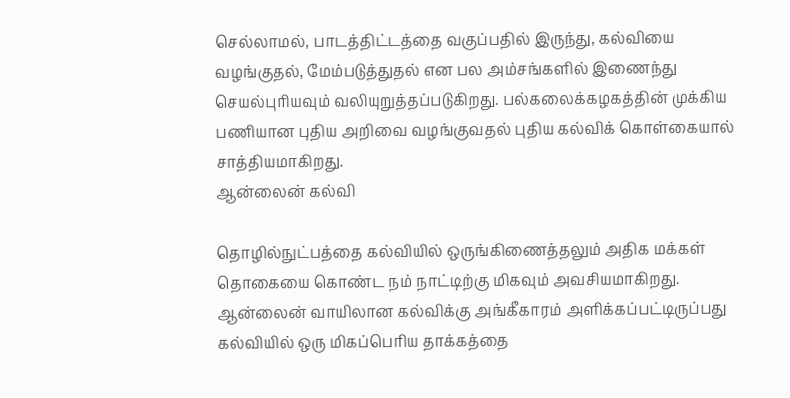செல்லாமல், பாடத்திட்டத்தை வகுப்பதில் இருந்து, கல்வியை வழங்குதல், மேம்படுத்துதல் என பல அம்சங்களில் இணைந்து செயல்புரியவும் வலியுறுத்தப்படுகிறது. பல்கலைக்கழகத்தின் முக்கிய பணியான புதிய அறிவை வழங்குவதல் புதிய கல்விக் கொள்கையால் சாத்தியமாகிறது.
ஆன்லைன் கல்வி

தொழில்நுட்பத்தை கல்வியில் ஒருங்கிணைத்தலும் அதிக மக்கள் தொகையை கொண்ட நம் நாட்டிற்கு மிகவும் அவசியமாகிறது. ஆன்லைன் வாயிலான கல்விக்கு அங்கீகாரம் அளிக்கப்பட்டிருப்பது கல்வியில் ஒரு மிகப்பெரிய தாக்கத்தை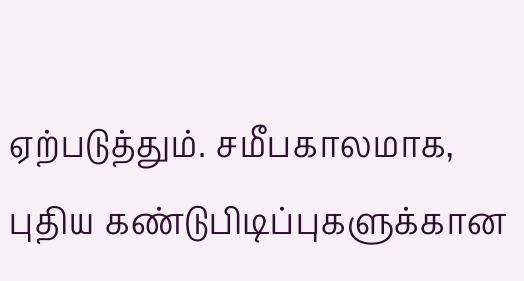ஏற்படுத்தும். சமீபகாலமாக, புதிய கண்டுபிடிப்புகளுக்கான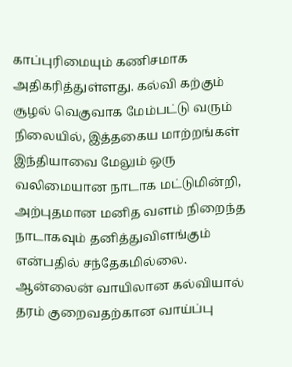காப்புரிமையும் கணிசமாக அதிகரித்துள்ளது. கல்வி கற்கும் சூழல் வெகுவாக மேம்பட்டு வரும் நிலையில், இத்தகைய மாற்றங்கள் இந்தியாவை மேலும் ஒரு வலிமையான நாடாக மட்டுமின்றி, அற்புதமான மனித வளம் நிறைந்த நாடாகவும் தனித்துவிளங்கும் என்பதில் சந்தேகமில்லை.
ஆன்லைன் வாயிலான கல்வியால் தரம் குறைவதற்கான வாய்ப்பு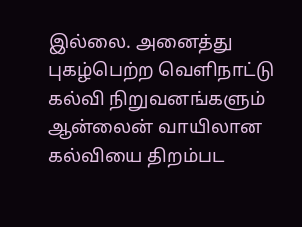இல்லை. அனைத்து புகழ்பெற்ற வெளிநாட்டு கல்வி நிறுவனங்களும் ஆன்லைன் வாயிலான கல்வியை திறம்பட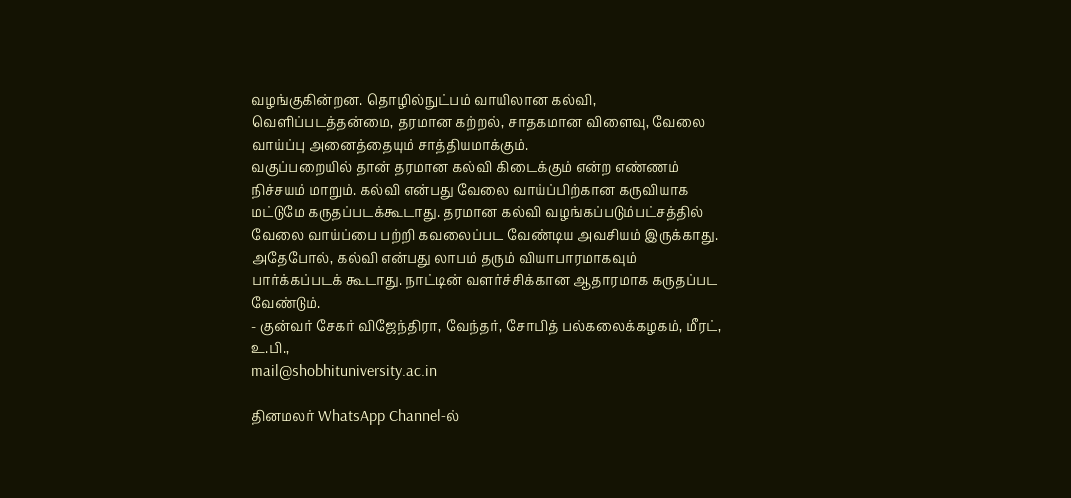வழங்குகின்றன. தொழில்நுட்பம் வாயிலான கல்வி, வெளிப்படத்தன்மை, தரமான கற்றல், சாதகமான விளைவு, வேலை வாய்ப்பு அனைத்தையும் சாத்தியமாக்கும்.
வகுப்பறையில் தான் தரமான கல்வி கிடைக்கும் என்ற எண்ணம் நிச்சயம் மாறும். கல்வி என்பது வேலை வாய்ப்பிற்கான கருவியாக மட்டுமே கருதப்படக்கூடாது. தரமான கல்வி வழங்கப்படும்பட்சத்தில் வேலை வாய்ப்பை பற்றி கவலைப்பட வேண்டிய அவசியம் இருக்காது. அதேபோல், கல்வி என்பது லாபம் தரும் வியாபாரமாகவும் பார்க்கப்படக் கூடாது. நாட்டின் வளர்ச்சிக்கான ஆதாரமாக கருதப்பட வேண்டும்.
- குன்வர் சேகர் விஜேந்திரா, வேந்தர், சோபித் பல்கலைக்கழகம், மீரட், உ.பி.,
mail@shobhituniversity.ac.in

தினமலர் WhatsApp Channel-ல்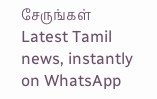சேருங்கள்
Latest Tamil news, instantly on WhatsApp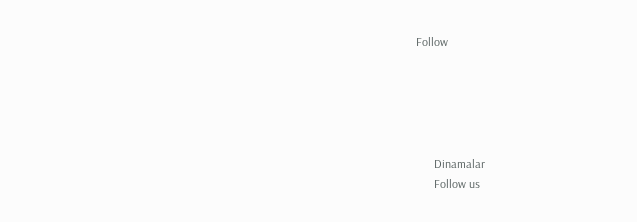Follow





      Dinamalar
      Follow us